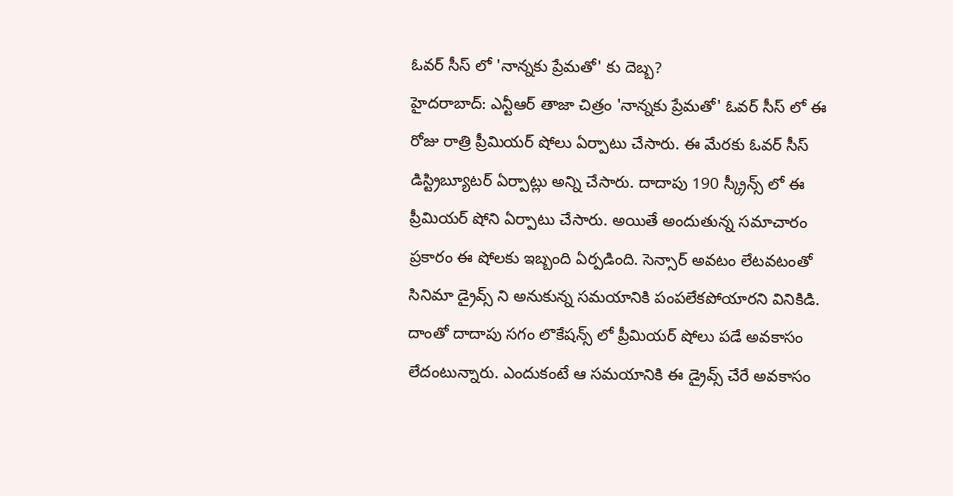ఓవర్ సీస్ లో 'నాన్నకు ప్రేమతో' కు దెబ్బ?
హైదరాబాద్: ఎన్టీఆర్ తాజా చిత్రం 'నాన్నకు ప్రేమతో' ఓవర్ సీస్ లో ఈ రోజు రాత్రి ప్రీమియర్ షోలు ఏర్పాటు చేసారు. ఈ మేరకు ఓవర్ సీస్ డిస్ట్రిబ్యూటర్ ఏర్పాట్లు అన్ని చేసారు. దాదాపు 190 స్క్రీన్స్ లో ఈ ప్రీమియర్ షోని ఏర్పాటు చేసారు. అయితే అందుతున్న సమాచారం ప్రకారం ఈ షోలకు ఇబ్బంది ఏర్పడింది. సెన్సార్ అవటం లేటవటంతో సినిమా డ్రైవ్స్ ని అనుకున్న సమయానికి పంపలేకపోయారని వినికిడి.
దాంతో దాదాపు సగం లొకేషన్స్ లో ప్రీమియర్ షోలు పడే అవకాసం లేదంటున్నారు. ఎందుకంటే ఆ సమయానికి ఈ డ్రైవ్స్ చేరే అవకాసం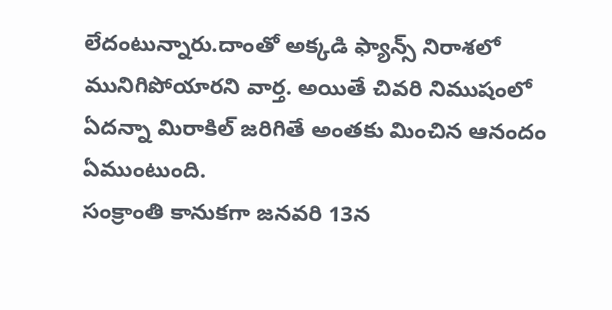లేదంటున్నారు.దాంతో అక్కడి ఫ్యాన్స్ నిరాశలో మునిగిపోయారని వార్త. అయితే చివరి నిముషంలో ఏదన్నా మిరాకిల్ జరిగితే అంతకు మించిన ఆనందం ఏముంటుంది.
సంక్రాంతి కానుకగా జనవరి 13న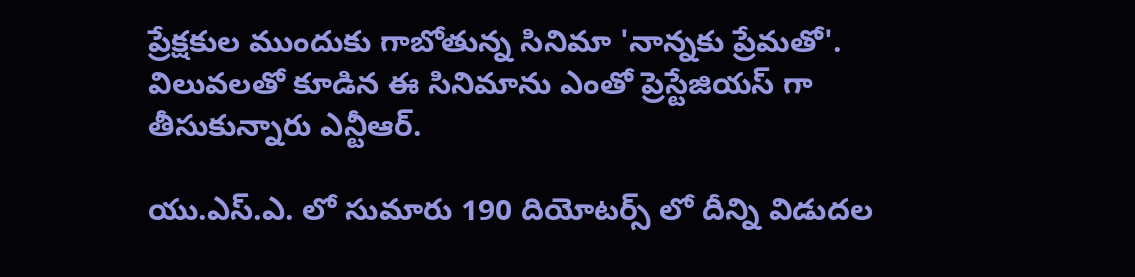ప్రేక్షకుల ముందుకు గాబోతున్న సినిమా 'నాన్నకు ప్రేమతో'. విలువలతో కూడిన ఈ సినిమాను ఎంతో ప్రెస్టేజియస్ గా తీసుకున్నారు ఎన్టీఆర్.

యు.ఎస్.ఎ. లో సుమారు 190 దియోటర్స్ లో దీన్ని విడుదల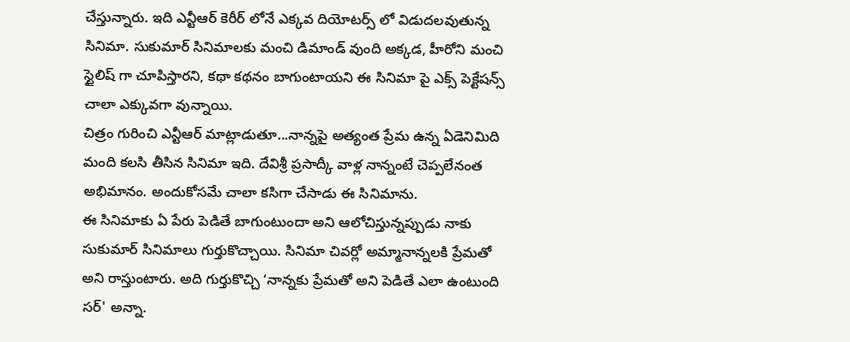చేస్తున్నారు. ఇది ఎన్టీఆర్ కెరీర్ లోనే ఎక్కవ దియోటర్స్ లో విడుదలవుతున్న సినిమా. సుకుమార్ సినిమాలకు మంచి డిమాండ్ వుంది అక్కడ, హీరోని మంచి స్టైలిష్ గా చూపిస్తారని, కథా కథనం బాగుంటాయని ఈ సినిమా పై ఎక్స్ పెక్టేషన్స్ చాలా ఎక్కువగా వున్నాయి.
చిత్రం గురించి ఎన్టీఆర్ మాట్లాడుతూ...నాన్నపై అత్యంత ప్రేమ ఉన్న ఏడెనిమిది మంది కలసి తీసిన సినిమా ఇది. దేవిశ్రీ ప్రసాద్కీ వాళ్ల నాన్నంటే చెప్పలేనంత అభిమానం. అందుకోసమే చాలా కసిగా చేసాడు ఈ సినిమాను.
ఈ సినిమాకు ఏ పేరు పెడితే బాగుంటుందా అని ఆలోచిస్తున్నప్పుడు నాకు సుకుమార్ సినిమాలు గుర్తుకొచ్చాయి. సినిమా చివర్లో అమ్మానాన్నలకి ప్రేమతో అని రాస్తుంటారు. అది గుర్తుకొచ్చి ‘నాన్నకు ప్రేమతో అని పెడితే ఎలా ఉంటుంది సర్' అన్నా.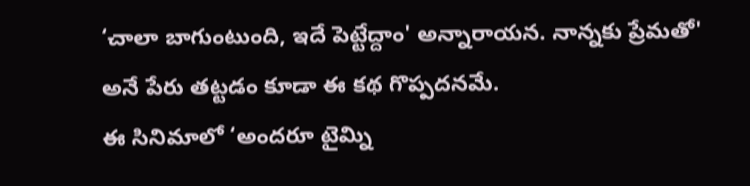‘చాలా బాగుంటుంది, ఇదే పెట్టేద్దాం' అన్నారాయన. నాన్నకు ప్రేమతో' అనే పేరు తట్టడం కూడా ఈ కథ గొప్పదనమే.
ఈ సినిమాలో ‘అందరూ టైమ్ని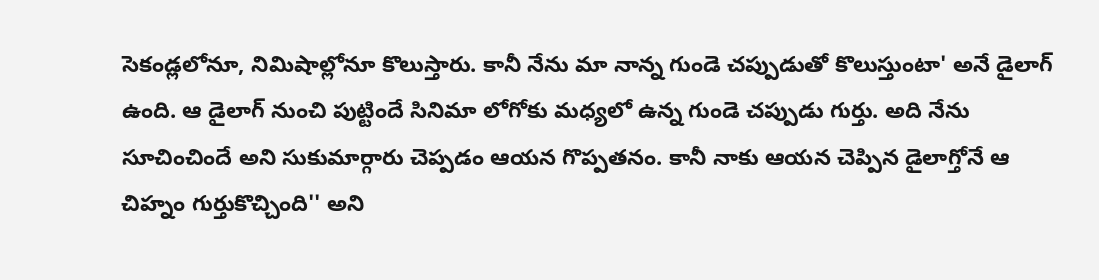సెకండ్లలోనూ, నిమిషాల్లోనూ కొలుస్తారు. కానీ నేను మా నాన్న గుండె చప్పుడుతో కొలుస్తుంటా' అనే డైలాగ్ ఉంది. ఆ డైలాగ్ నుంచి పుట్టిందే సినిమా లోగోకు మధ్యలో ఉన్న గుండె చప్పుడు గుర్తు. అది నేను సూచించిందే అని సుకుమార్గారు చెప్పడం ఆయన గొప్పతనం. కానీ నాకు ఆయన చెప్పిన డైలాగ్తోనే ఆ చిహ్నం గుర్తుకొచ్చింది'' అని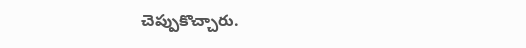చెప్పుకొచ్చారు.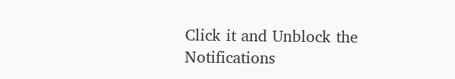Click it and Unblock the Notifications